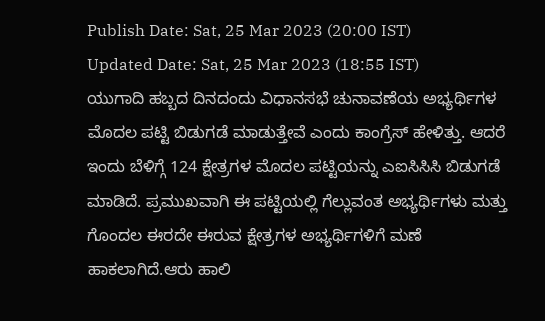Publish Date: Sat, 25 Mar 2023 (20:00 IST)
Updated Date: Sat, 25 Mar 2023 (18:55 IST)
ಯುಗಾದಿ ಹಬ್ಬದ ದಿನದಂದು ವಿಧಾನಸಭೆ ಚುನಾವಣೆಯ ಅಭ್ಯರ್ಥಿಗಳ ಮೊದಲ ಪಟ್ಟಿ ಬಿಡುಗಡೆ ಮಾಡುತ್ತೇವೆ ಎಂದು ಕಾಂಗ್ರೆಸ್ ಹೇಳಿತ್ತು. ಆದರೆ ಇಂದು ಬೆಳಿಗ್ಗೆ 124 ಕ್ಷೇತ್ರಗಳ ಮೊದಲ ಪಟ್ಟಿಯನ್ನು ಎಐಸಿಸಿಸಿ ಬಿಡುಗಡೆ ಮಾಡಿದೆ. ಪ್ರಮುಖವಾಗಿ ಈ ಪಟ್ಟಿಯಲ್ಲಿ ಗೆಲ್ಲುವಂತ ಅಭ್ಯರ್ಥಿಗಳು ಮತ್ತು ಗೊಂದಲ ಈರದೇ ಈರುವ ಕ್ಷೇತ್ರಗಳ ಅಭ್ಯರ್ಥಿಗಳಿಗೆ ಮಣೆ ಹಾಕಲಾಗಿದೆ.ಆರು ಹಾಲಿ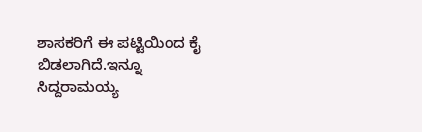ಶಾಸಕರಿಗೆ ಈ ಪಟ್ಟಿಯಿಂದ ಕೈ ಬಿಡಲಾಗಿದೆ.ಇನ್ನೂ ಸಿದ್ದರಾಮಯ್ಯ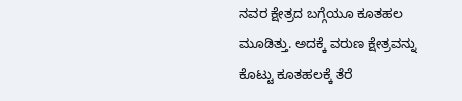ನವರ ಕ್ಷೇತ್ರದ ಬಗ್ಗೆಯೂ ಕೂತಹಲ ಮೂಡಿತ್ತು. ಅದಕ್ಕೆ ವರುಣ ಕ್ಷೇತ್ರವನ್ನು ಕೊಟ್ಟು ಕೂತಹಲಕ್ಕೆ ತೆರೆ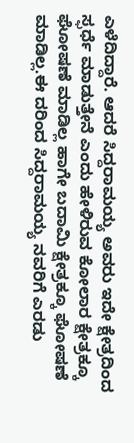ಎಳೆದಿದ್ದಾರೆ. ಆದರೆ ಸಿದ್ದರಾಮಯ್ಯ ಅವರು ಇದೇ ಕ್ಷೇತ್ರದಿಂದ ಸ್ಫರ್ಧೆ ಮಾಡುತ್ತೇನೆ ಎಂದು ಹೇಳಿರುವ ಕೋಲಾರ ಕ್ಷೇತ್ರಕ್ಕೂ ಘೋಷಣೆ ಮಾಡಿಲ್ಲ ಹಾಗೇ ಬದಾಮಿ ಕ್ಷೇತ್ರಕ್ಕೂ ಘೋಷಣೆ ಮಾಡಿಲ್ಲ.ಈ ದರಿಂದ ಸಿದ್ದರಾಮಯ್ಯ ನವರಿಗೆ ಎರಡು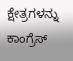ಕ್ಷೇತ್ರಗಳನ್ನು ಕಾಂಗ್ರೆಸ್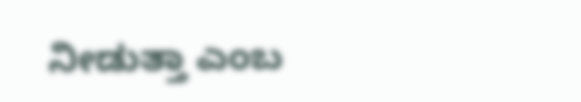ನೀಡುತ್ತಾ ಎಂಬ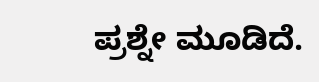ಪ್ರಶ್ನೇ ಮೂಡಿದೆ.